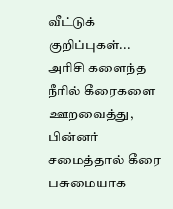வீட்டுக் குறிப்புகள்...
அரிசி களைந்த நீரில் கீரைகளை ஊறவைத்து, பின்னர் சமைத்தால் கீரை பசுமையாக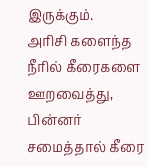இருக்கும்.
அரிசி களைந்த நீரில் கீரைகளை ஊறவைத்து, பின்னர் சமைத்தால் கீரை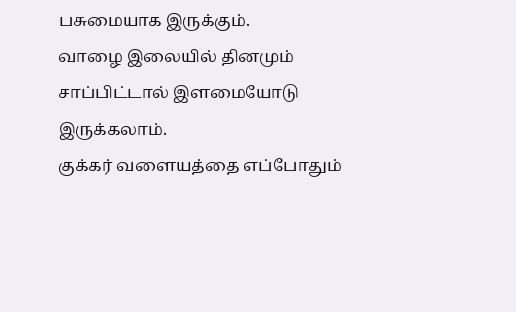பசுமையாக இருக்கும்.
வாழை இலையில் தினமும் சாப்பிட்டால் இளமையோடு இருக்கலாம்.
குக்கர் வளையத்தை எப்போதும்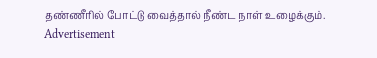தண்ணீரில் போட்டு வைத்தால் நீண்ட நாள் உழைக்கும்.
Advertisement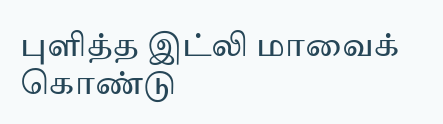புளித்த இட்லி மாவைக் கொண்டு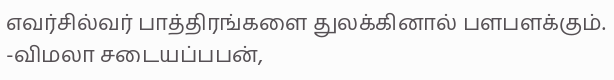எவர்சில்வர் பாத்திரங்களை துலக்கினால் பளபளக்கும்.
-விமலா சடையப்பபன்,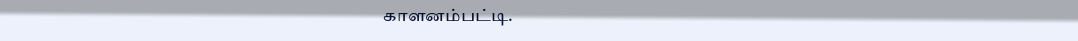காளனம்பட்டி.